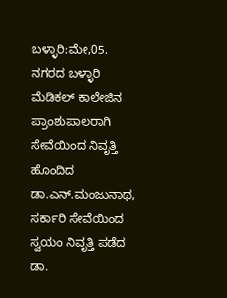ಬಳ್ಳಾರಿ:ಮೇ,05. ನಗರದ ಬಳ್ಳಾರಿ ಮೆಡಿಕಲ್ ಕಾಲೇಜಿನ ಪ್ರಾಂಶುಪಾಲರಾಗಿ ಸೇವೆಯಿಂದ ನಿವೃತ್ತಿ ಹೊಂದಿದ ಡಾ.ಎನ್.ಮಂಜುನಾಥ, ಸರ್ಕಾರಿ ಸೇವೆಯಿಂದ ಸ್ವಯಂ ನಿವೃತ್ತಿ ಪಡೆದ ಡಾ.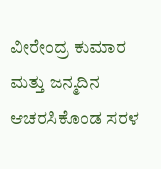ವೀರೇಂದ್ರ ಕುಮಾರ ಮತ್ತು ಜನ್ಮದಿನ ಆಚರಸಿಕೊಂಡ ಸರಳ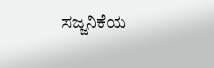ಸಜ್ಜನಿಕೆಯ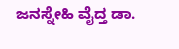ಜನಸ್ನೇಹಿ ವೈದ್ತ ಡಾ.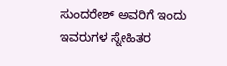ಸುಂದರೇಶ್ ಅವರಿಗೆ ಇಂದು ಇವರುಗಳ ಸ್ನೇಹಿತರ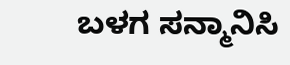ಬಳಗ ಸನ್ಮಾನಿಸಿ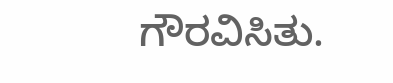ಗೌರವಿಸಿತು.